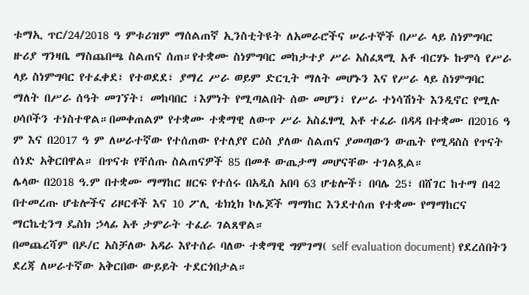ቱማኢ ጥር/24/2018 ዓ ምቱሪዝም ማሰልጠኛ ኢንስቲትዩት ለአመራሮችና ሠራተኞች በሥራ ላይ ስነምግባር ዙሪያ ግንዛቤ ማስጨበጫ ስልጠና ሰጠ።የተቋሙ ስነምግባር መከታተያ ሥራ አስፈጻሚ አቶ ብርሃኑ ኩምሳ የሥራ ላይ ስነምግባር የተፈቀደ፣ የተወደደ፣ ያማረ ሥራ ወይም ድርጊት ማለት መሆኑን እና የሥራ ላይ ስነምግባር
ማለት በሥራ ሰዓት መገኘት፣ መከባበር ፣እምነት የሚጣልበት ሰው መሆን፣ የሥራ ተነሳሽነት እንዲኖር የሚሉ ሀሳቦችን ተነስተዋል።በመቀጠልም የተቋሙ ተቋማዊ ለውጥ ሥራ አስፈፃሚ አቶ ተፈራ በዳዳ በተቋሙ በ2016 ዓ ም እና በ2017 ዓ ም ለሠራተኛው የተሰጠው የተለያየ ርዕስ ያለው ስልጠና ያመጣውን ውጤት የሚዳስስ የጥናት ሰነድ አቅርበዋል። በጥናቱ የቸሰጡ ስልጠናዎች 85 በመቶ ውጤታማ መሆናቸው ተገልጿል።
ሌላው በ2018 ዓ.ም በተቋሙ ማማከር ዘርፍ የተሰሩ በአዲስ አበባ 63 ሆቴሎች፣ በባሌ 25፣ በሸገር ከተማ በ42 በተመረጡ ሆቴሎችና ሪዞርቶች እና 10 ፖሊ ቴክኒክ ኮሌጆች ማማከር እንደተሰጠ የተቋሙ የማማከርና ማርኬቲንግ ዴስክ ኃላፊ አቶ ታምራት ተፈራ ገልጸዋል።
በመጨረሻም በዶ/ር አስቻለው አዳራ እየተሰራ ባለው ተቋማዊ ግምገማ( self evaluation document) የደረሰበትን ደረጃ ለሠራተኛው አቅርበው ውይይት ተደርጎበታል።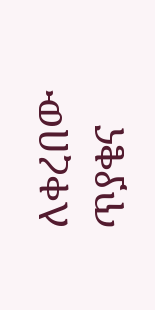ለቀረበው ጥያቄና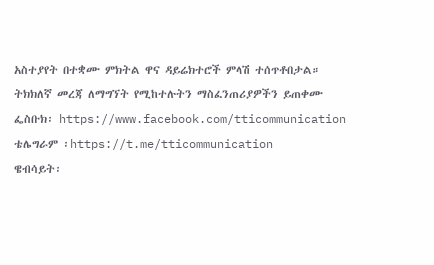አስተያየት በተቋሙ ምክትል ዋና ዳይሬክተሮች ምላሽ ተሰጥቶበታል።
ትክክለኛ መረጃ ለማግኘት የሚከተሉትን ማስፈንጠሪያዎችን ይጠቀሙ
ፌስቡክ፡ https://www.facebook.com/tticommunication
ቴሌግራም ፡https://t.me/tticommunication
ዌብሳይት፡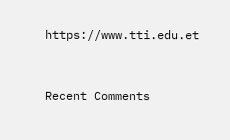https://www.tti.edu.et


Recent Comments